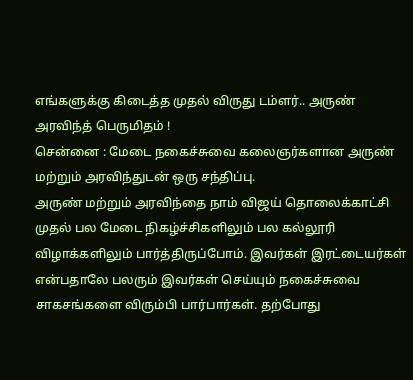எங்களுக்கு கிடைத்த முதல் விருது டம்ளர்.. அருண் அரவிந்த் பெருமிதம் !
சென்னை : மேடை நகைச்சுவை கலைஞர்களான அருண் மற்றும் அரவிந்துடன் ஒரு சந்திப்பு.
அருண் மற்றும் அரவிந்தை நாம் விஜய் தொலைக்காட்சி முதல் பல மேடை நிகழ்ச்சிகளிலும் பல கல்லூரி விழாக்களிலும் பார்த்திருப்போம். இவர்கள் இரட்டையர்கள் என்பதாலே பலரும் இவர்கள் செய்யும் நகைச்சுவை சாகசங்களை விரும்பி பார்பார்கள். தற்போது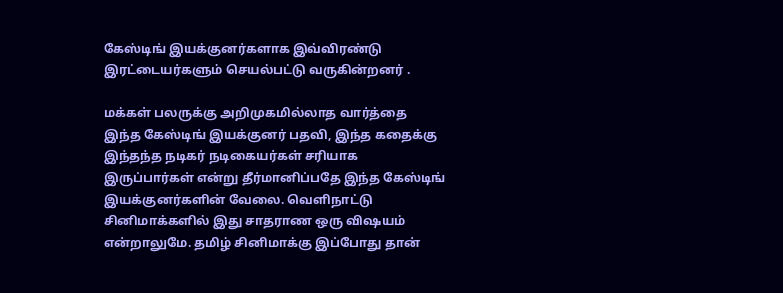கேஸ்டிங் இயக்குனர்களாக இவ்விரண்டு இரட்டையர்களும் செயல்பட்டு வருகின்றனர் .

மக்கள் பலருக்கு அறிமுகமில்லாத வார்த்தை இந்த கேஸ்டிங் இயக்குனர் பதவி, இந்த கதைக்கு இந்தந்த நடிகர் நடிகையர்கள் சரியாக இருப்பார்கள் என்று தீர்மானிப்பதே இந்த கேஸ்டிங் இயக்குனர்களின் வேலை. வெளிநாட்டு சினிமாக்களில் இது சாதராண ஒரு விஷயம் என்றாலுமே. தமிழ் சினிமாக்கு இப்போது தான்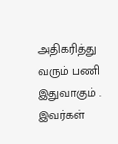அதிகரித்து வரும் பணி இதுவாகும் .
இவர்கள்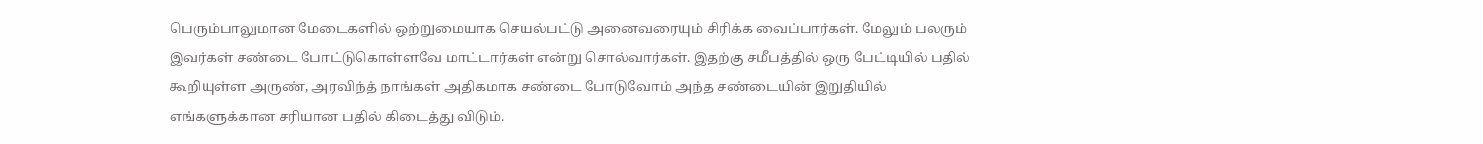பெரும்பாலுமான மேடைகளில் ஒற்றுமையாக செயல்பட்டு அனைவரையும் சிரிக்க வைப்பார்கள். மேலும் பலரும் இவர்கள் சண்டை போட்டுகொள்ளவே மாட்டார்கள் என்று சொல்வார்கள். இதற்கு சமீபத்தில் ஒரு பேட்டியில் பதில் கூறியுள்ள அருண், அரவிந்த் நாங்கள் அதிகமாக சண்டை போடுவோம் அந்த சண்டையின் இறுதியில் எங்களுக்கான சரியான பதில் கிடைத்து விடும்.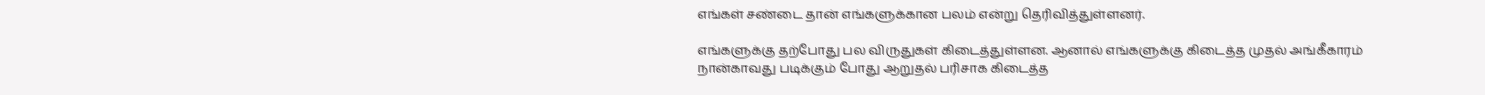எங்கள் சண்டை தான் எங்களுக்கான பலம் என்று தெரிவித்துள்ளனர்.

எங்களுக்கு தற்போது பல விருதுகள் கிடைத்துள்ளன. ஆனால் எங்களுக்கு கிடைத்த முதல் அங்கீகாரம் நான்காவது படிக்கும் போது ஆறுதல் பரிசாக கிடைத்த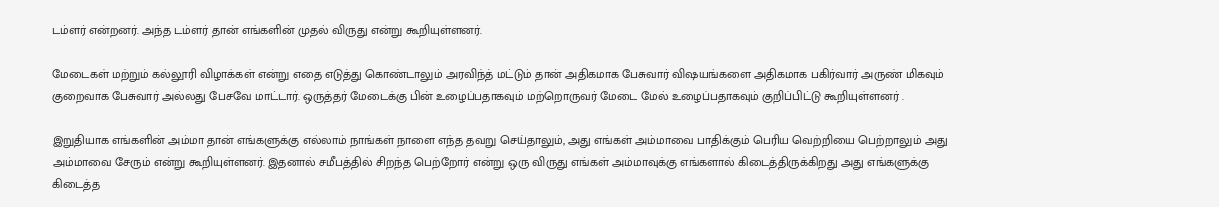டம்ளர் என்றனர். அந்த டம்ளர் தான் எங்களின் முதல் விருது என்று கூறியுள்ளனர்.

மேடைகள் மற்றும் கல்லூரி விழாக்கள் என்று எதை எடுத்து கொண்டாலும் அரவிந்த் மட்டும் தான் அதிகமாக பேசுவார் விஷயங்களை அதிகமாக பகிர்வார் அருண் மிகவும் குறைவாக பேசுவார் அல்லது பேசவே மாட்டார். ஒருத்தர் மேடைக்கு பின் உழைப்பதாகவும் மற்றொருவர் மேடை மேல் உழைப்பதாகவும் குறிப்பிட்டு கூறியுள்ளனர் .

இறுதியாக எங்களின் அம்மா தான் எங்களுக்கு எல்லாம் நாங்கள் நாளை எந்த தவறு செய்தாலும், அது எங்கள் அம்மாவை பாதிக்கும் பெரிய வெற்றியை பெற்றாலும் அது அம்மாவை சேரும் என்று கூறியுள்ளனர். இதனால் சமீபத்தில் சிறந்த பெற்றோர் என்று ஒரு விருது எங்கள் அம்மாவுக்கு எங்களால் கிடைத்திருக்கிறது அது எங்களுக்கு கிடைத்த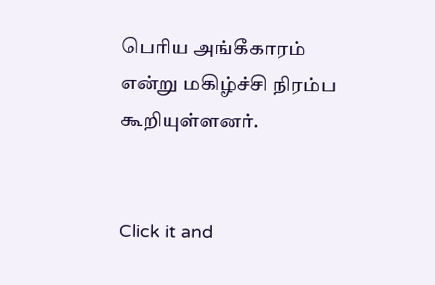பெரிய அங்கீகாரம் என்று மகிழ்ச்சி நிரம்ப கூறியுள்ளனர்.


Click it and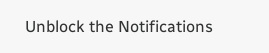Unblock the Notifications